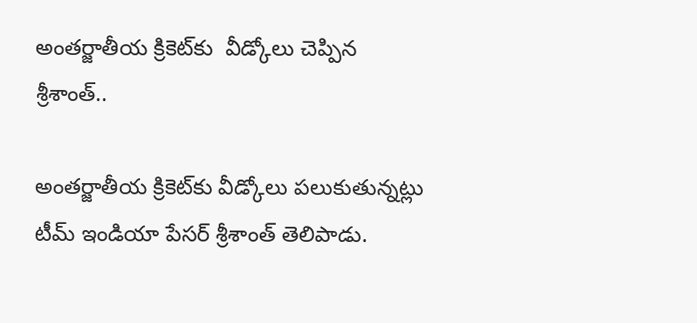అంత‌ర్జాతీయ క్రికెట్‌కు  వీడ్కోలు చెప్పిన శ్రీ‌శాంత్..

అంత‌ర్జాతీయ క్రికెట్‌కు వీడ్కోలు ప‌లుకుతున్న‌ట్లు టీమ్ ఇండియా పేస‌ర్ శ్రీ‌శాంత్ తెలిపాడు.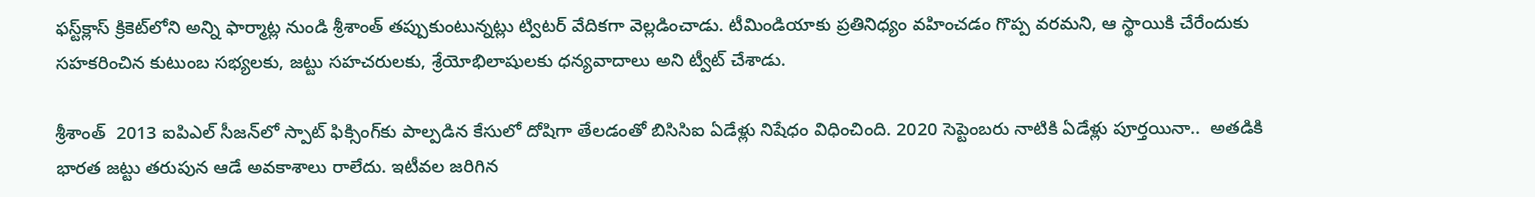ఫ‌స్ట్‌క్లాస్ క్రికెట్‌లోని అన్ని ఫార్మాట్ల నుండి శ్రీ‌శాంత్ త‌ప్పుకుంటున్నట్లు ట్విట‌ర్ వేదిక‌గా వెల్ల‌డించాడు. టీమిండియాకు ప్ర‌తినిధ్యం వ‌హించ‌డం గొప్ప వ‌ర‌మ‌ని, ఆ స్థాయికి చేరేందుకు స‌హ‌క‌రించిన కుటుంబ స‌భ్య‌ల‌కు, జ‌ట్టు స‌హ‌చ‌రుల‌కు, శ్రేయోభిలాషుల‌కు ధ‌న్య‌వాదాలు అని ట్వీట్ చేశాడు.

శ్రీ‌శాంత్  2013 ఐపిఎల్ సీజ‌న్‌లో స్పాట్ ఫిక్సింగ్‌కు పాల్ప‌డిన కేసులో దోషిగా తేల‌డంతో బిసిసిఐ ఏడేళ్లు నిషేధం విధించింది. 2020 సెప్టెంబ‌రు నాటికి ఏడేళ్లు పూర్త‌యినా..  అత‌డికి భార‌త జ‌ట్టు త‌రుపున ఆడే అవ‌కాశాలు రాలేదు. ఇటీవ‌ల జ‌రిగిన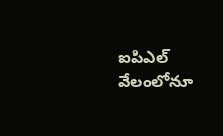ఐపిఎల్ వేలంలోనూ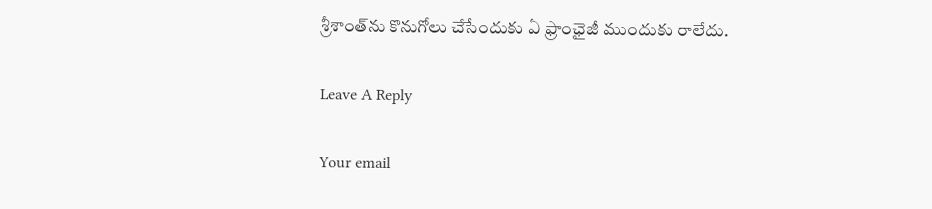శ్రీ‌శాంత్‌ను కొనుగోలు చేసేందుకు ఏ ఫ్రాంఛైజీ ముందుకు రాలేదు.

Leave A Reply

Your email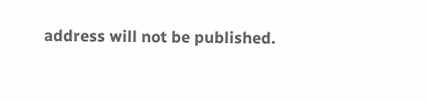address will not be published.